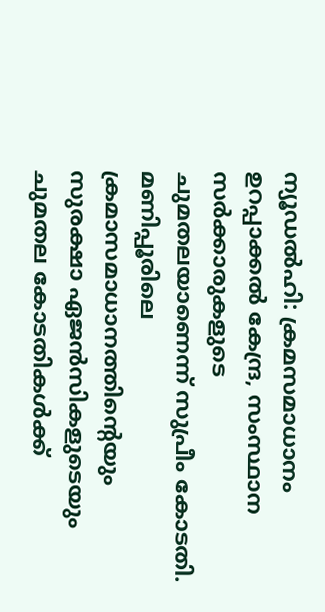ന്യൂഡൽഹി: ക്രമസമാധാനം ഉറപ്പാക്കൽ കേന്ദ്ര, സംസ്ഥാന സർക്കാരുകളുടെ ചുമതലയാണെന്ന് സുപ്രീം കോടതി. മണിപ്പൂരിലെ ക്രമാസമാധാനത്തിന്റെയും സുരക്ഷാ ഏജൻസികളുടെയും ചുമതല കോടതികൾക്ക്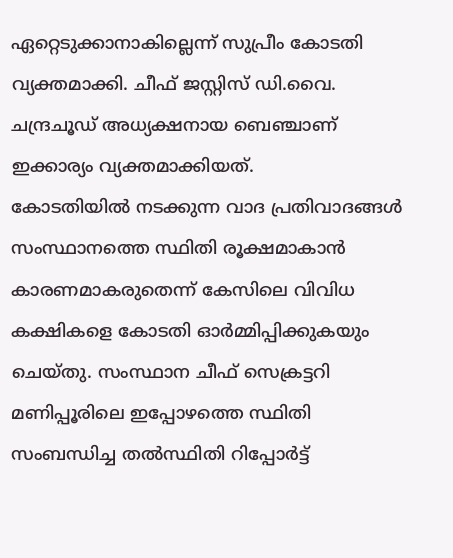ഏറ്റെടുക്കാനാകില്ലെന്ന് സുപ്രീം കോടതി വ്യക്തമാക്കി. ചീഫ് ജസ്റ്റിസ് ഡി.വൈ. ചന്ദ്രചൂഡ് അധ്യക്ഷനായ ബെഞ്ചാണ് ഇക്കാര്യം വ്യക്തമാക്കിയത്.
കോടതിയിൽ നടക്കുന്ന വാദ പ്രതിവാദങ്ങൾ സംസ്ഥാനത്തെ സ്ഥിതി രൂക്ഷമാകാൻ കാരണമാകരുതെന്ന് കേസിലെ വിവിധ കക്ഷികളെ കോടതി ഓർമ്മിപ്പിക്കുകയും ചെയ്തു. സംസ്ഥാന ചീഫ് സെക്രട്ടറി മണിപ്പൂരിലെ ഇപ്പോഴത്തെ സ്ഥിതി സംബന്ധിച്ച തൽസ്ഥിതി റിപ്പോർട്ട്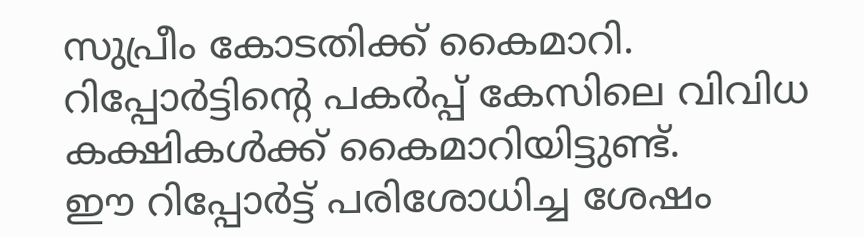സുപ്രീം കോടതിക്ക് കൈമാറി. റിപ്പോർട്ടിന്റെ പകർപ്പ് കേസിലെ വിവിധ കക്ഷികൾക്ക് കൈമാറിയിട്ടുണ്ട്.
ഈ റിപ്പോർട്ട് പരിശോധിച്ച ശേഷം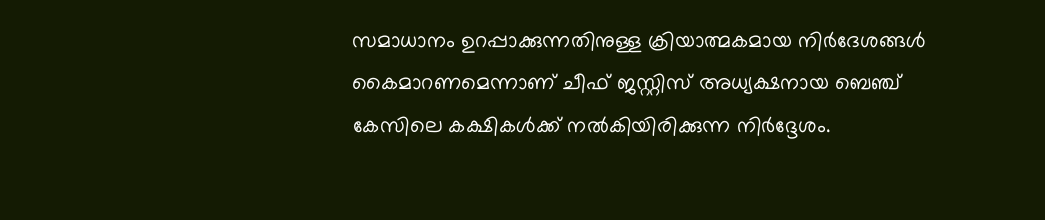സമാധാനം ഉറപ്പാക്കുന്നതിനുള്ള ക്രിയാത്മകമായ നിർദേശങ്ങൾ കൈമാറണമെന്നാണ് ചീഫ് ജസ്റ്റിസ് അധ്യക്ഷനായ ബെഞ്ച് കേസിലെ കക്ഷികൾക്ക് നൽകിയിരിക്കുന്ന നിർദ്ദേശം.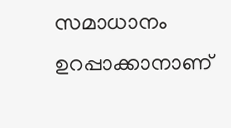സമാധാനം ഉറപ്പാക്കാനാണ്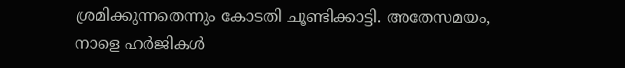ശ്രമിക്കുന്നതെന്നും കോടതി ചൂണ്ടിക്കാട്ടി. അതേസമയം, നാളെ ഹർജികൾ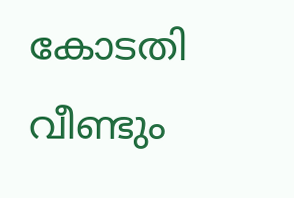കോടതി വീണ്ടും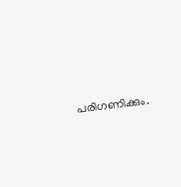പരിഗണിക്കും.